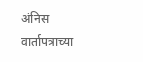अंनिस वार्तापत्राच्या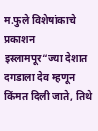म.फुले विशेषांकाचे प्रकाशन इस्लामपूर“ज्या देशात दगडाला देव म्हणून किंमत दिली जाते, तिथे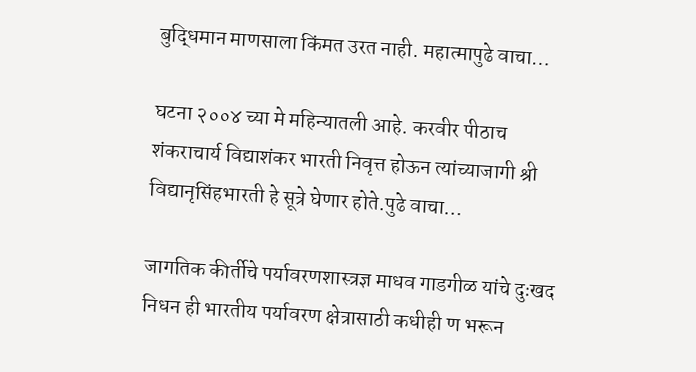बुद्धिमान माणसाला किंमत उरत नाही. महात्मापुढे वाचा…

घटना २००४ च्या मे महिन्यातली आहे. करवीर पीठाच शंकराचार्य विद्याशंकर भारती निवृत्त होऊन त्यांच्याजागी श्री विद्यानृसिंहभारती हे सूत्रे घेणार होते.पुढे वाचा…

जागतिक कीर्तीचे पर्यावरणशास्त्रज्ञ माधव गाडगीळ यांचे दुःखद निधन ही भारतीय पर्यावरण क्षेत्रासाठी कधीही ण भरून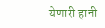येणारी हानी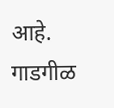आहे. गाडगीळ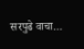सरपुढे वाचा…